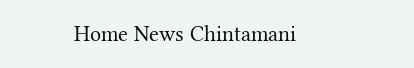Home News Chintamani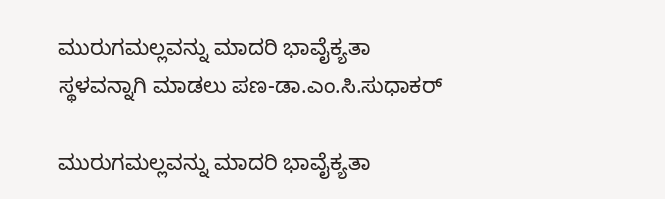ಮುರುಗಮಲ್ಲವನ್ನು ಮಾದರಿ ಭಾವೈಕ್ಯತಾ ಸ್ಥಳವನ್ನಾಗಿ ಮಾಡಲು ಪಣ-ಡಾ.ಎಂ.ಸಿ.ಸುಧಾಕರ್

ಮುರುಗಮಲ್ಲವನ್ನು ಮಾದರಿ ಭಾವೈಕ್ಯತಾ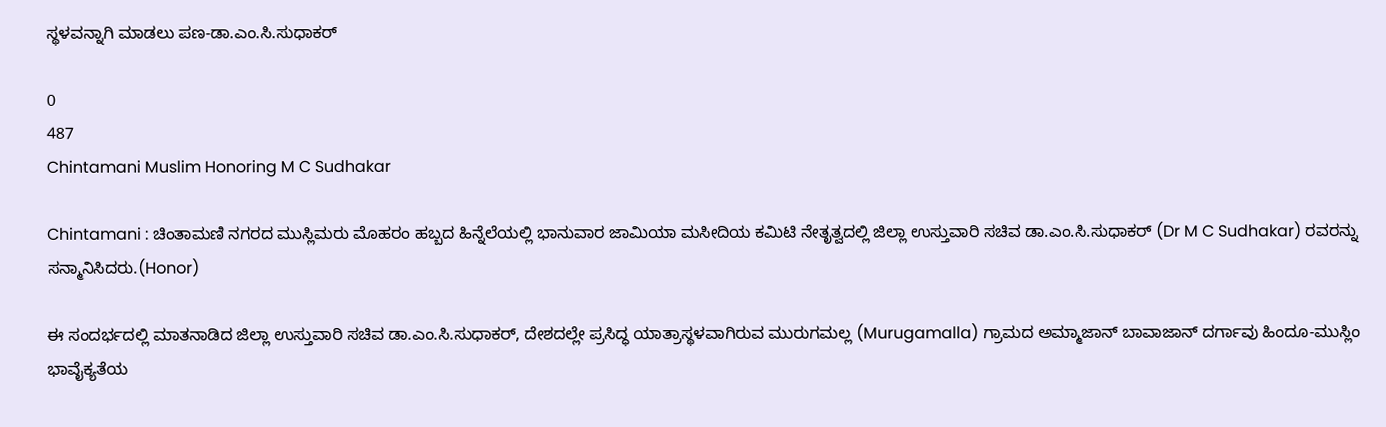ಸ್ಥಳವನ್ನಾಗಿ ಮಾಡಲು ಪಣ-ಡಾ.ಎಂ.ಸಿ.ಸುಧಾಕರ್

0
487
Chintamani Muslim Honoring M C Sudhakar

Chintamani : ಚಿಂತಾಮಣಿ ನಗರದ ಮುಸ್ಲಿಮರು ಮೊಹರಂ ಹಬ್ಬದ ಹಿನ್ನೆಲೆಯಲ್ಲಿ ಭಾನುವಾರ ಜಾಮಿಯಾ ಮಸೀದಿಯ ಕಮಿಟಿ ನೇತೃತ್ವದಲ್ಲಿ ಜಿಲ್ಲಾ ಉಸ್ತುವಾರಿ ಸಚಿವ ಡಾ.ಎಂ.ಸಿ.ಸುಧಾಕರ್ (Dr M C Sudhakar) ರವರನ್ನು ಸನ್ಮಾನಿಸಿದರು.(Honor)

ಈ ಸಂದರ್ಭದಲ್ಲಿ ಮಾತನಾಡಿದ ಜಿಲ್ಲಾ ಉಸ್ತುವಾರಿ ಸಚಿವ ಡಾ.ಎಂ.ಸಿ.ಸುಧಾಕರ್, ದೇಶದಲ್ಲೇ ಪ್ರಸಿದ್ಧ ಯಾತ್ರಾಸ್ಥಳವಾಗಿರುವ ಮುರುಗಮಲ್ಲ (Murugamalla) ಗ್ರಾಮದ ಅಮ್ಮಾಜಾನ್ ಬಾವಾಜಾನ್ ದರ್ಗಾವು ಹಿಂದೂ-ಮುಸ್ಲಿಂ ಭಾವೈಕ್ಯತೆಯ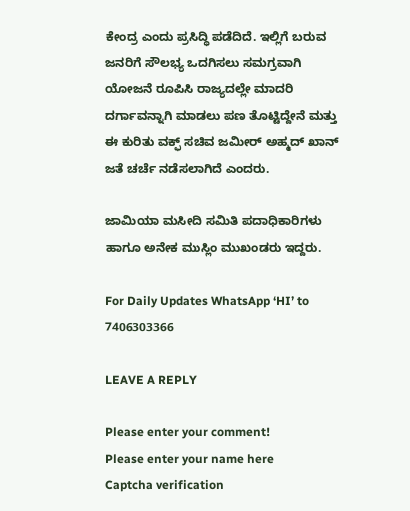ಕೇಂದ್ರ ಎಂದು ಪ್ರಸಿದ್ಧಿ ಪಡೆದಿದೆ. ಇಲ್ಲಿಗೆ ಬರುವ ಜನರಿಗೆ ಸೌಲಭ್ಯ ಒದಗಿಸಲು ಸಮಗ್ರವಾಗಿ ಯೋಜನೆ ರೂಪಿಸಿ ರಾಜ್ಯದಲ್ಲೇ ಮಾದರಿ ದರ್ಗಾವನ್ನಾಗಿ ಮಾಡಲು ಪಣ ತೊಟ್ಟಿದ್ದೇನೆ ಮತ್ತು ಈ ಕುರಿತು ವಕ್ಫ್ ಸಚಿವ ಜಮೀರ್ ಅಹ್ಮದ್ ಖಾನ್ ಜತೆ ಚರ್ಚೆ ನಡೆಸಲಾಗಿದೆ ಎಂದರು.

ಜಾಮಿಯಾ ಮಸೀದಿ ಸಮಿತಿ ಪದಾಧಿಕಾರಿಗಳು ಹಾಗೂ ಅನೇಕ ಮುಸ್ಲಿಂ ಮುಖಂಡರು ಇದ್ದರು.

For Daily Updates WhatsApp ‘HI’ to 7406303366

LEAVE A REPLY

Please enter your comment!
Please enter your name here
Captcha verification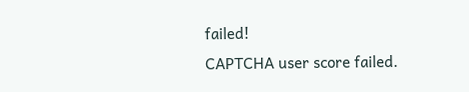failed!
CAPTCHA user score failed.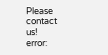Please contact us!
error: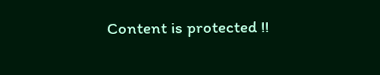Content is protected !!